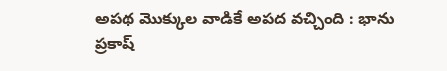అపథ మొక్కుల వాడికే అపద వచ్చింది : భాను ప్రకాష్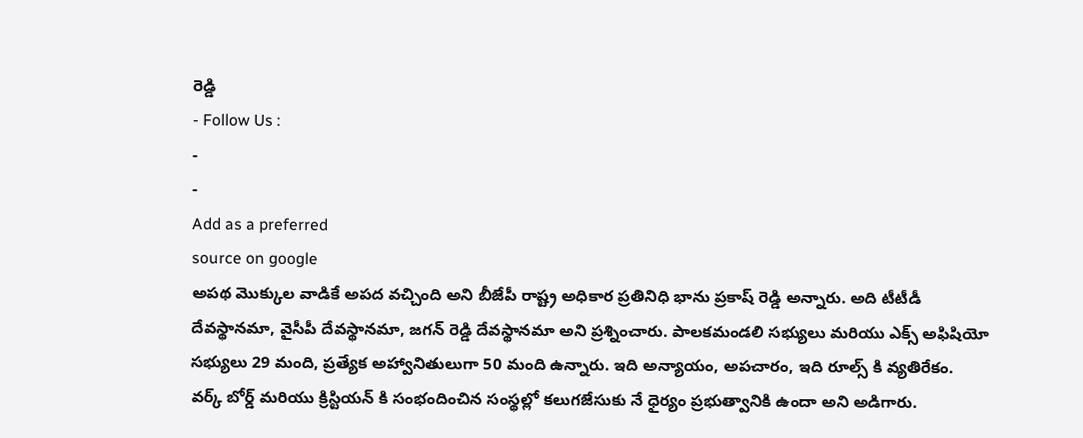రెడ్డి
- Follow Us :
-
-
Add as a preferred
source on google
అపథ మొక్కుల వాడికే అపద వచ్చింది అని బీజేపీ రాష్ట్ర అధికార ప్రతినిధి భాను ప్రకాష్ రెడ్డి అన్నారు. అది టీటీడీ దేవస్థానమా, వైసీపీ దేవస్థానమా, జగన్ రెడ్డి దేవస్థానమా అని ప్రశ్నించారు. పాలకమండలి సభ్యులు మరియు ఎక్స్ అఫిషియో సభ్యులు 29 మంది, ప్రత్యేక అహ్వానితులుగా 50 మంది ఉన్నారు. ఇది అన్యాయం, అపచారం, ఇది రూల్స్ కి వ్యతిరేకం. వర్క్ బోర్డ్ మరియు క్రిస్టియన్ కి సంభందించిన సంస్థల్లో కలుగజేసుకు నే ధైర్యం ప్రభుత్వానికి ఉందా అని అడిగారు.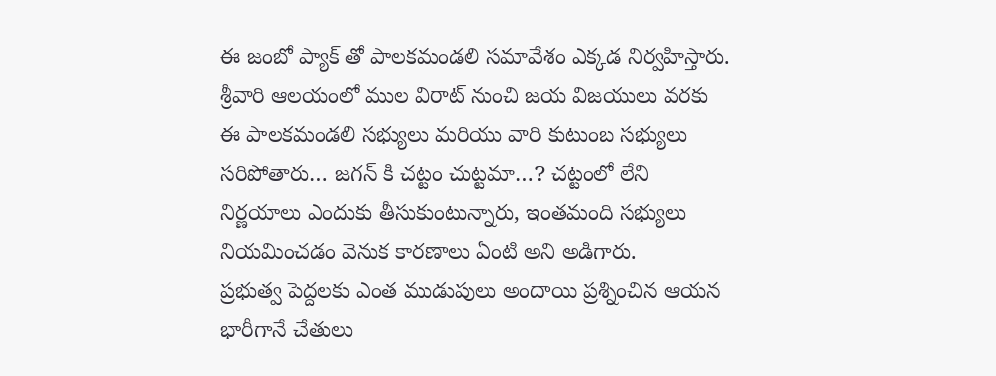ఈ జంబో ప్యాక్ తో పాలకమండలి సమావేశం ఎక్కడ నిర్వహిస్తారు. శ్రీవారి ఆలయంలో ముల విరాట్ నుంచి జయ విజయులు వరకు ఈ పాలకమండలి సభ్యులు మరియు వారి కుటుంబ సభ్యులు సరిపోతారు… జగన్ కి చట్టం చుట్టమా…? చట్టంలో లేని నిర్ణయాలు ఎందుకు తీసుకుంటున్నారు, ఇంతమంది సభ్యులు నియమించడం వెనుక కారణాలు ఏంటి అని అడిగారు.
ప్రభుత్వ పెద్దలకు ఎంత ముడుపులు అందాయి ప్రశ్నించిన ఆయన భారీగానే చేతులు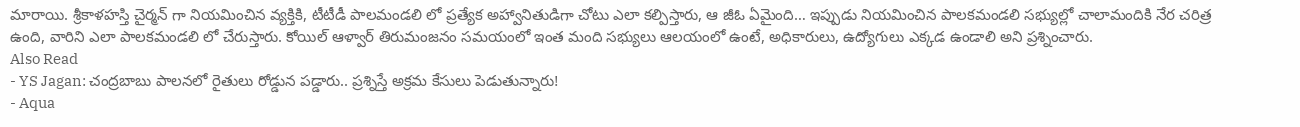మారాయి. శ్రీకాళహస్తి చైర్మన్ గా నియమించిన వ్యక్తికి, టీటీడీ పాలమండలి లో ప్రత్యేక అహ్వానితుడిగా చోటు ఎలా కల్పిస్తారు, ఆ జీఓ ఏమైంది… ఇప్పుడు నియమించిన పాలకమండలి సభ్యుల్లో చాలామందికి నేర చరిత్ర ఉంది, వారిని ఎలా పాలకమండలి లో చేరుస్తారు. కోయిల్ ఆళ్వార్ తిరుమంజనం సమయంలో ఇంత మంది సభ్యులు ఆలయంలో ఉంటే, అధికారులు, ఉద్యోగులు ఎక్కడ ఉండాలి అని ప్రశ్నించారు.
Also Read
- YS Jagan: చంద్రబాబు పాలనలో రైతులు రోడ్డున పడ్డారు.. ప్రశ్నిస్తే అక్రమ కేసులు పెడుతున్నారు!
- Aqua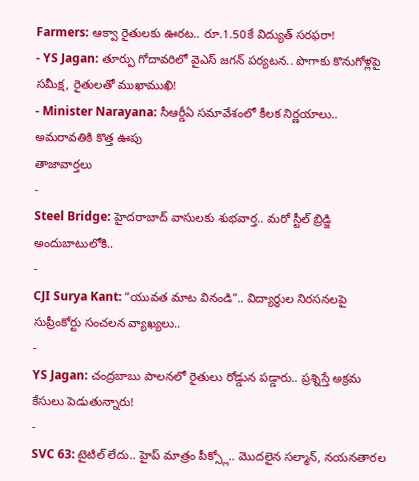Farmers: ఆక్వా రైతులకు ఊరట.. రూ.1.50కే విద్యుత్ సరఫరా!
- YS Jagan: తూర్పు గోదావరిలో వైఎస్ జగన్ పర్యటన.. పొగాకు కొనుగోళ్లపై సమీక్ష, రైతులతో ముఖాముఖి!
- Minister Narayana: సీఆర్డీఏ సమావేశంలో కీలక నిర్ణయాలు.. అమరావతికి కొత్త ఊపు
తాజావార్తలు
-
Steel Bridge: హైదరాబాద్ వాసులకు శుభవార్త.. మరో స్టీల్ బ్రిడ్జి అందుబాటులోకి..
-
CJI Surya Kant: “యువత మాట వినండి”.. విద్యార్థుల నిరసనలపై సుప్రీంకోర్టు సంచలన వ్యాఖ్యలు..
-
YS Jagan: చంద్రబాబు పాలనలో రైతులు రోడ్డున పడ్డారు.. ప్రశ్నిస్తే అక్రమ కేసులు పెడుతున్నారు!
-
SVC 63: టైటిల్ లేదు.. హైప్ మాత్రం పీక్స్లో.. మొదలైన సల్మాన్, నయనతారల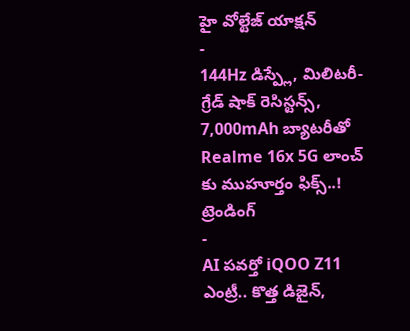హై వోల్టేజ్ యాక్షన్
-
144Hz డిస్ప్లే, మిలిటరీ-గ్రేడ్ షాక్ రెసిస్టన్స్, 7,000mAh బ్యాటరీతో Realme 16x 5G లాంచ్ కు ముహూర్తం ఫిక్స్..!
ట్రెండింగ్
-
AI పవర్తో iQOO Z11 ఎంట్రీ.. కొత్త డిజైన్,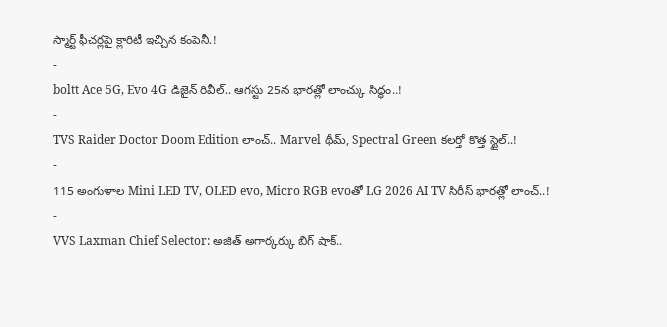స్మార్ట్ ఫీచర్లపై క్లారిటీ ఇచ్చిన కంపెనీ.!
-
boltt Ace 5G, Evo 4G డిజైన్ రివీల్.. ఆగస్టు 25న భారత్లో లాంచ్కు సిద్ధం..!
-
TVS Raider Doctor Doom Edition లాంచ్.. Marvel థీమ్, Spectral Green కలర్తో కొత్త స్టైల్..!
-
115 అంగుళాల Mini LED TV, OLED evo, Micro RGB evoతో LG 2026 AI TV సిరీస్ భారత్లో లాంచ్..!
-
VVS Laxman Chief Selector: అజిత్ అగార్కర్కు బిగ్ షాక్..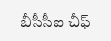బీసీసీఐ చీఫ్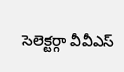సెలెక్టర్గా వీవీఎస్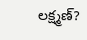లక్ష్మణ్?